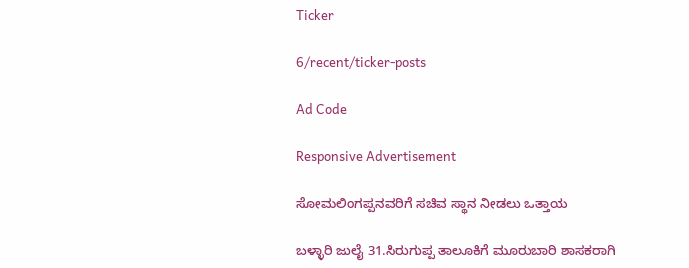Ticker

6/recent/ticker-posts

Ad Code

Responsive Advertisement

ಸೋಮಲಿಂಗಪ್ಪನವರಿಗೆ ಸಚಿವ ಸ್ಥಾನ ನೀಡಲು ಒತ್ತಾಯ

ಬಳ್ಳಾರಿ ಜುಲೈ 31.ಸಿರುಗುಪ್ಪ ತಾಲೂಕಿಗೆ ಮೂರುಬಾರಿ ಶಾಸಕರಾಗಿ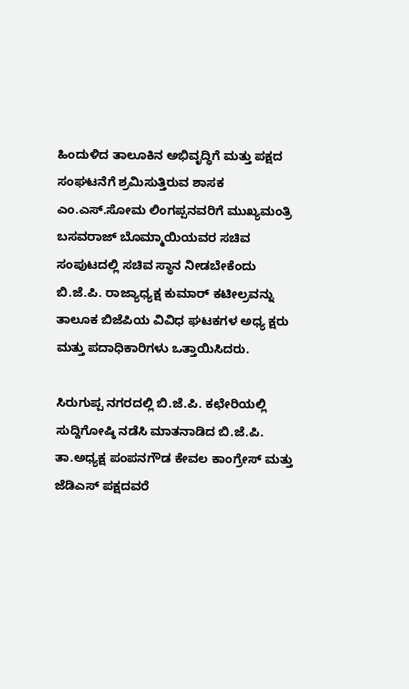ಹಿಂದುಳಿದ ತಾಲೂಕಿನ ಅಭಿವೃದ್ಧಿಗೆ ಮತ್ತು ಪಕ್ಷದ ಸಂಘಟನೆಗೆ ಶ್ರಮಿಸುತ್ತಿರುವ ಶಾಸಕ ಎಂ.ಎಸ್.ಸೋಮ ಲಿಂಗಪ್ಪನವರಿಗೆ ಮುಖ್ಯಮಂತ್ರಿ ಬಸವರಾಜ್ ಬೊಮ್ಮಾಯಿಯವರ ಸಚಿವ ಸಂಪುಟದಲ್ಲಿ ಸಚಿವ ಸ್ಥಾನ ನೀಡಬೇಕೆಂದು ಬಿ.ಜೆ.ಪಿ. ರಾಜ್ಯಾಧ್ಯಕ್ಷ ಕುಮಾರ್ ಕಟೀಲ್ರವನ್ನು ತಾಲೂಕ ಬಿಜೆಪಿಯ ವಿವಿಧ ಘಟಕಗಳ ಅಧ್ಯ ಕ್ಷರು ಮತ್ತು ಪದಾಧಿಕಾರಿಗಳು ಒತ್ತಾಯಿಸಿದರು.

ಸಿರುಗುಪ್ಪ ನಗರದಲ್ಲಿ ಬಿ.ಜೆ.ಪಿ. ಕಛೇರಿಯಲ್ಲಿ ಸುದ್ದಿಗೋಷ್ಠಿ ನಡೆಸಿ ಮಾತನಾಡಿದ ಬಿ.ಜೆ.ಪಿ. ತಾ.ಅಧ್ಯಕ್ಷ ಪಂಪನಗೌಡ ಕೇವಲ ಕಾಂಗ್ರೇಸ್ ಮತ್ತು ಜೆಡಿಎಸ್ ಪಕ್ಷದವರೆ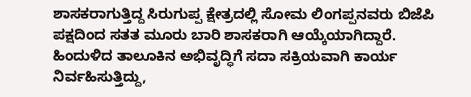ಶಾಸಕರಾಗುತ್ತಿದ್ದ ಸಿರುಗುಪ್ಪ ಕ್ಷೇತ್ರದಲ್ಲಿ ಸೋಮ ಲಿಂಗಪ್ಪನವರು ಬಿಜೆಪಿ ಪಕ್ಷದಿಂದ ಸತತ ಮೂರು ಬಾರಿ ಶಾಸಕರಾಗಿ ಆಯ್ಕೆಯಾಗಿದ್ದಾರೆ. ಹಿಂದುಳಿದ ತಾಲೂಕಿನ ಅಭಿವೃದ್ಧಿಗೆ ಸದಾ ಸಕ್ರಿಯವಾಗಿ ಕಾರ್ಯ ನಿರ್ವಹಿಸುತ್ತಿದ್ದು,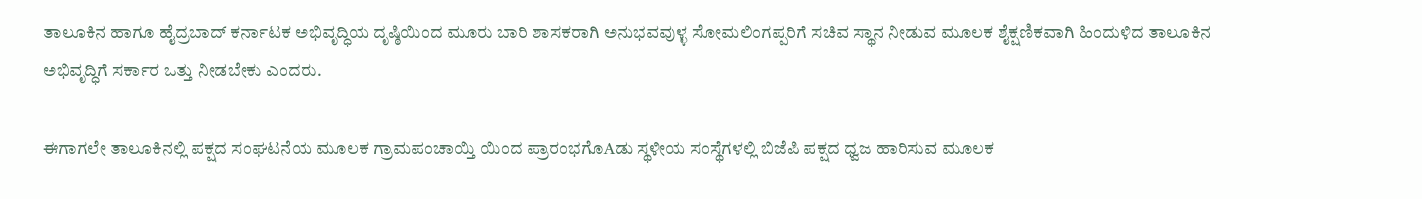ತಾಲೂಕಿನ ಹಾಗೂ ಹೈದ್ರಬಾದ್ ಕರ್ನಾಟಕ ಅಭಿವೃದ್ಧಿಯ ದೃಷ್ಠಿಯಿಂದ ಮೂರು ಬಾರಿ ಶಾಸಕರಾಗಿ ಅನುಭವವುಳ್ಳ ಸೋಮಲಿಂಗಪ್ಪರಿಗೆ ಸಚಿವ ಸ್ಥಾನ ನೀಡುವ ಮೂಲಕ ಶೈಕ್ಷಣಿಕವಾಗಿ ಹಿಂದುಳಿದ ತಾಲೂಕಿನ ಅಭಿವೃದ್ಧಿಗೆ ಸರ್ಕಾರ ಒತ್ತು ನೀಡಬೇಕು ಎಂದರು.

ಈಗಾಗಲೇ ತಾಲೂಕಿನಲ್ಲಿ ಪಕ್ಷದ ಸಂಘಟನೆಯ ಮೂಲಕ ಗ್ರಾಮಪಂಚಾಯ್ತಿ ಯಿಂದ ಪ್ರಾರಂಭಗೊAಡು ಸ್ಥಳೀಯ ಸಂಸ್ಥೆಗಳಲ್ಲಿ ಬಿಜೆಪಿ ಪಕ್ಷದ ಧ್ವಜ ಹಾರಿಸುವ ಮೂಲಕ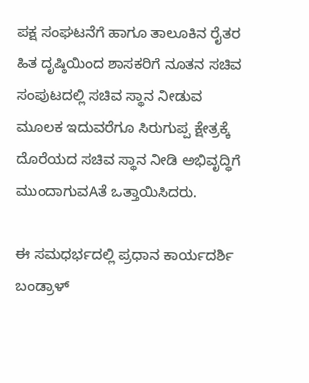ಪಕ್ಷ ಸಂಘಟನೆಗೆ ಹಾಗೂ ತಾಲೂಕಿನ ರೈತರ ಹಿತ ದೃಷ್ಠಿಯಿಂದ ಶಾಸಕರಿಗೆ ನೂತನ ಸಚಿವ ಸಂಪುಟದಲ್ಲಿ ಸಚಿವ ಸ್ಥಾನ ನೀಡುವ ಮೂಲಕ ಇದುವರೆಗೂ ಸಿರುಗುಪ್ಪ ಕ್ಷೇತ್ರಕ್ಕೆ ದೊರೆಯದ ಸಚಿವ ಸ್ಥಾನ ನೀಡಿ ಅಭಿವೃದ್ಧಿಗೆ ಮುಂದಾಗುವAತೆ ಒತ್ತಾಯಿಸಿದರು.

ಈ ಸಮಧರ್ಭದಲ್ಲಿ ಪ್ರಧಾನ ಕಾರ್ಯದರ್ಶಿ ಬಂಡ್ರಾಳ್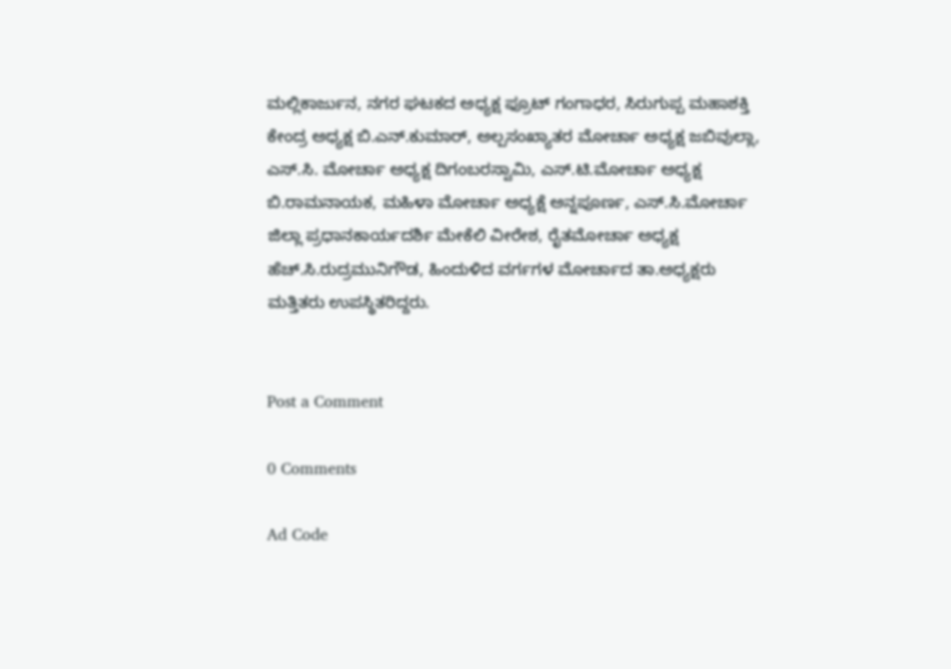ಮಲ್ಲಿಕಾರ್ಜುನ, ನಗರ ಘಟಕದ ಅಧ್ಯಕ್ಷ ಫ್ರೂಟ್ ಗಂಗಾಧರ, ಸಿರುಗುಪ್ಪ ಮಹಾಶಕ್ತಿ ಕೇಂದ್ರ ಅಧ್ಯಕ್ಷ ಬಿ.ಎನ್.ಕುಮಾರ್, ಅಲ್ಪಸಂಖ್ಯಾತರ ಮೋರ್ಚಾ ಅಧ್ಯಕ್ಷ ಜಬಿವುಲ್ಲಾ, ಎಸ್.ಸಿ. ಮೋರ್ಚಾ ಅಧ್ಯಕ್ಷ ದಿಗಂಬರಸ್ವಾಮಿ, ಎಸ್.ಟಿ.ಮೋರ್ಚಾ ಅಧ್ಯಕ್ಷ ಬಿ.ರಾಮನಾಯಕ, ಮಹಿಳಾ ಮೋರ್ಚಾ ಅಧ್ಯಕ್ಷೆ ಅನ್ನಪೂರ್ಣ, ಎಸ್.ಸಿ.ಮೋರ್ಚಾ ಜಿಲ್ಲಾ ಪ್ರಧಾನಕಾರ್ಯದರ್ಶಿ ಮೇಕೆಲಿ ವೀರೇಶ, ರೈತಮೋರ್ಚಾ ಅಧ್ಯಕ್ಷ ಹೆಚ್.ಸಿ.ರುದ್ರಮುನಿಗೌಡ, ಹಿಂದುಳಿದ ವರ್ಗಗಳ ಮೋರ್ಚಾದ ತಾ.ಅಧ್ಯಕ್ಷರು ಮತ್ತಿತರು ಉಪಸ್ಥಿತರಿದ್ದರು.


Post a Comment

0 Comments

Ad Code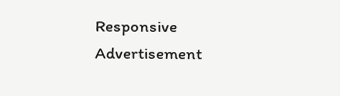Responsive Advertisement